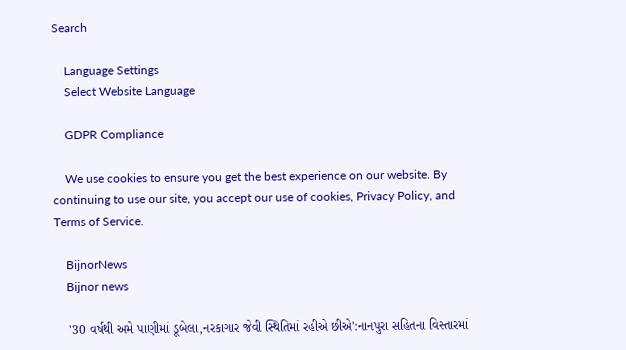Search

    Language Settings
    Select Website Language

    GDPR Compliance

    We use cookies to ensure you get the best experience on our website. By continuing to use our site, you accept our use of cookies, Privacy Policy, and Terms of Service.

    BijnorNews
    Bijnor news

    '30 વર્ષથી અમે પાણીમાં ડૂબેલા,નરકાગાર જેવી સ્થિતિમાં રહીએ છીએ':નાનપુરા સહિતના વિસ્તારમાં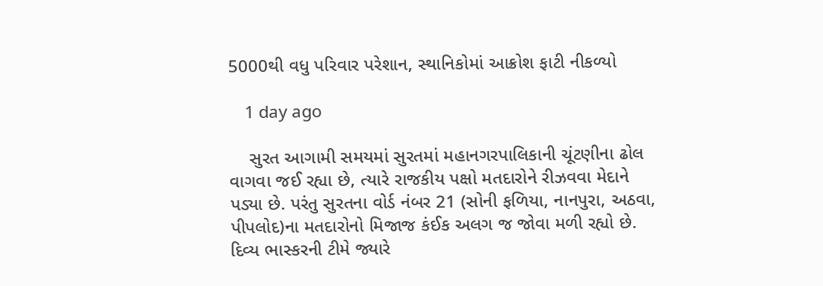5000થી વધુ પરિવાર પરેશાન, સ્થાનિકોમાં આક્રોશ ફાટી નીકળ્યો

    1 day ago

    સુરત આગામી સમયમાં સુરતમાં મહાનગરપાલિકાની ચૂંટણીના ઢોલ વાગવા જઈ રહ્યા છે, ત્યારે રાજકીય પક્ષો મતદારોને રીઝવવા મેદાને પડ્યા છે. પરંતુ સુરતના વોર્ડ નંબર 21 (સોની ફળિયા, નાનપુરા, અઠવા, પીપલોદ)ના મતદારોનો મિજાજ કંઈક અલગ જ જોવા મળી રહ્યો છે. દિવ્ય ભાસ્કરની ટીમે જ્યારે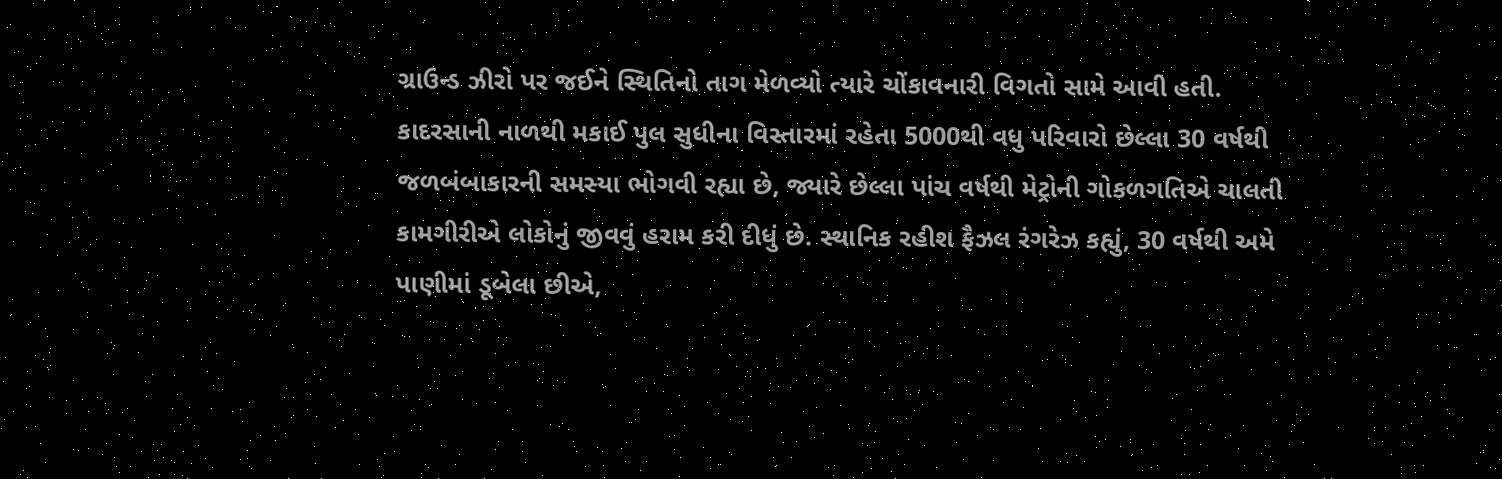ગ્રાઉન્ડ ઝીરો પર જઈને સ્થિતિનો તાગ મેળવ્યો ત્યારે ચોંકાવનારી વિગતો સામે આવી હતી. કાદરસાની નાળથી મકાઈ પુલ સુધીના વિસ્તારમાં રહેતા 5000થી વધુ પરિવારો છેલ્લા 30 વર્ષથી જળબંબાકારની સમસ્યા ભોગવી રહ્યા છે, જ્યારે છેલ્લા પાંચ વર્ષથી મેટ્રોની ગોકળગતિએ ચાલતી કામગીરીએ લોકોનું જીવવું હરામ કરી દીધું છે. સ્થાનિક રહીશ ફૈઝલ રંગરેઝ કહ્યું, 30 વર્ષથી અમે પાણીમાં ડૂબેલા છીએ,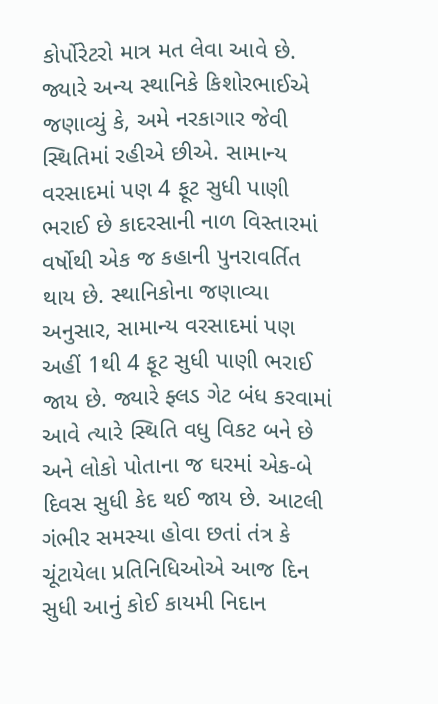કોર્પોરેટરો માત્ર મત લેવા આવે છે. જ્યારે અન્ય સ્થાનિકે કિશોરભાઈએ જણાવ્યું કે, અમે નરકાગાર જેવી સ્થિતિમાં રહીએ છીએ. સામાન્ય વરસાદમાં પણ 4 ફૂટ સુધી પાણી ભરાઈ છે કાદરસાની નાળ વિસ્તારમાં વર્ષોથી એક જ કહાની પુનરાવર્તિત થાય છે. સ્થાનિકોના જણાવ્યા અનુસાર, સામાન્ય વરસાદમાં પણ અહીં 1થી 4 ફૂટ સુધી પાણી ભરાઈ જાય છે. જ્યારે ફ્લડ ગેટ બંધ કરવામાં આવે ત્યારે સ્થિતિ વધુ વિકટ બને છે અને લોકો પોતાના જ ઘરમાં એક-બે દિવસ સુધી કેદ થઈ જાય છે. આટલી ગંભીર સમસ્યા હોવા છતાં તંત્ર કે ચૂંટાયેલા પ્રતિનિધિઓએ આજ દિન સુધી આનું કોઈ કાયમી નિદાન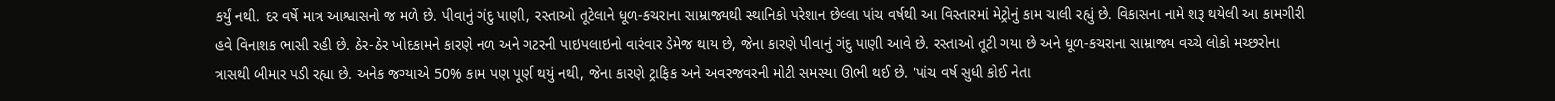કર્યું નથી. દર વર્ષે માત્ર આશ્વાસનો જ મળે છે. પીવાનું ગંદુ પાણી, રસ્તાઓ તૂટેલાને ધૂળ-કચરાના સામ્રાજ્યથી સ્થાનિકો પરેશાન છેલ્લા પાંચ વર્ષથી આ વિસ્તારમાં મેટ્રોનું કામ ચાલી રહ્યું છે. વિકાસના નામે શરૂ થયેલી આ કામગીરી હવે વિનાશક ભાસી રહી છે. ઠેર-ઠેર ખોદકામને કારણે નળ અને ગટરની પાઇપલાઇનો વારંવાર ડેમેજ થાય છે, જેના કારણે પીવાનું ગંદુ પાણી આવે છે. રસ્તાઓ તૂટી ગયા છે અને ધૂળ-કચરાના સામ્રાજ્ય વચ્ચે લોકો મચ્છરોના ત્રાસથી બીમાર પડી રહ્યા છે. અનેક જગ્યાએ 50% કામ પણ પૂર્ણ થયું નથી, જેના કારણે ટ્રાફિક અને અવરજવરની મોટી સમસ્યા ઊભી થઈ છે. 'પાંચ વર્ષ સુધી કોઈ નેતા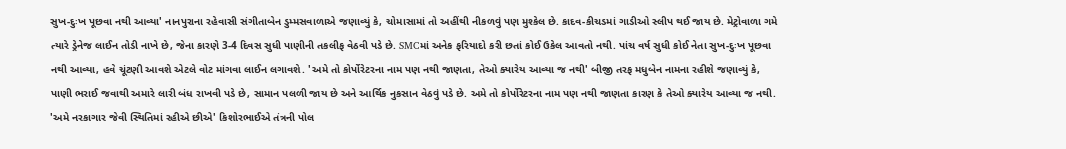સુખ-દુઃખ પૂછવા નથી આવ્યા' નાનપુરાના રહેવાસી સંગીતાબેન ડુમ્મસવાળાએ જણાવ્યું કે, ચોમાસામાં તો અહીંથી નીકળવું પણ મુશ્કેલ છે. કાદવ-કીચડમાં ગાડીઓ સ્લીપ થઈ જાય છે. મેટ્રોવાળા ગમે ત્યારે ડ્રેનેજ લાઈન તોડી નાખે છે, જેના કારણે 3-4 દિવસ સુધી પાણીની તકલીફ વેઠવી પડે છે. SMCમાં અનેક ફરિયાદો કરી છતાં કોઈ ઉકેલ આવતો નથી. પાંચ વર્ષ સુધી કોઈ નેતા સુખ-દુઃખ પૂછવા નથી આવ્યા, હવે ચૂંટણી આવશે એટલે વોટ માંગવા લાઈન લગાવશે. 'અમે તો કોર્પોરેટરના નામ પણ નથી જાણતા, તેઓ ક્યારેય આવ્યા જ નથી' બીજી તરફ મધુબેન નામના રહીશે જણાવ્યું કે, પાણી ભરાઈ જવાથી અમારે લારી બંધ રાખવી પડે છે, સામાન પલળી જાય છે અને આર્થિક નુકસાન વેઠવું પડે છે. અમે તો કોર્પોરેટરના નામ પણ નથી જાણતા કારણ કે તેઓ ક્યારેય આવ્યા જ નથી. 'અમે નરકાગાર જેવી સ્થિતિમાં રહીએ છીએ' કિશોરભાઈએ તંત્રની પોલ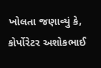ખોલતા જણાવ્યું કે, કોર્પોરેટર અશોકભાઈ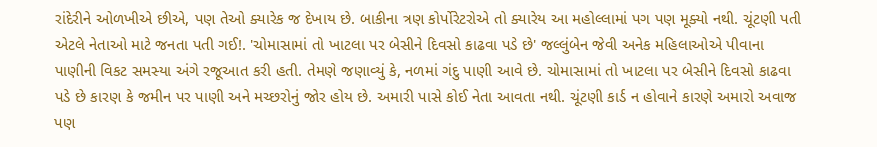રાંદેરીને ઓળખીએ છીએ, પણ તેઓ ક્યારેક જ દેખાય છે. બાકીના ત્રણ કોર્પોરેટરોએ તો ક્યારેય આ મહોલ્લામાં પગ પણ મૂક્યો નથી. ચૂંટણી પતી એટલે નેતાઓ માટે જનતા પતી ગઈ!. 'ચોમાસામાં તો ખાટલા પર બેસીને દિવસો કાઢવા પડે છે' જલ્લુંબેન જેવી અનેક મહિલાઓએ પીવાના પાણીની વિકટ સમસ્યા અંગે રજૂઆત કરી હતી. તેમણે જણાવ્યું કે, નળમાં ગંદુ પાણી આવે છે. ચોમાસામાં તો ખાટલા પર બેસીને દિવસો કાઢવા પડે છે કારણ કે જમીન પર પાણી અને મચ્છરોનું જોર હોય છે. અમારી પાસે કોઈ નેતા આવતા નથી. ચૂંટણી કાર્ડ ન હોવાને કારણે અમારો અવાજ પણ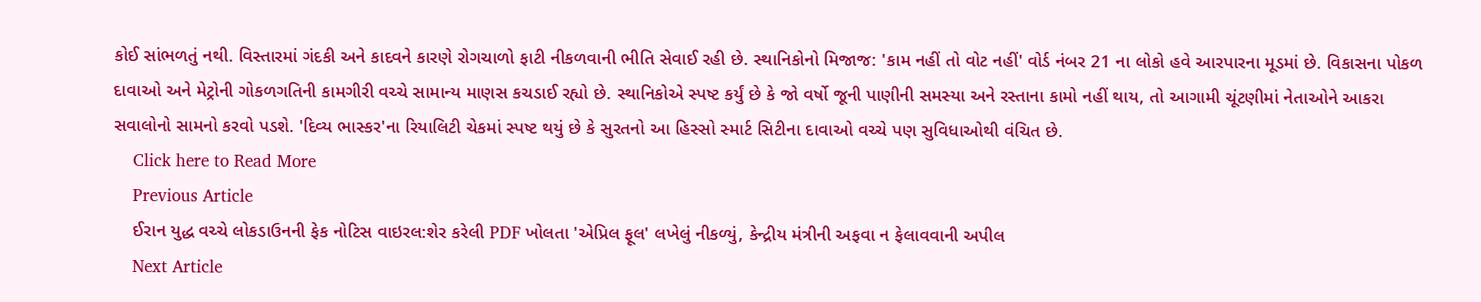કોઈ સાંભળતું નથી. વિસ્તારમાં ગંદકી અને કાદવને કારણે રોગચાળો ફાટી નીકળવાની ભીતિ સેવાઈ રહી છે. સ્થાનિકોનો મિજાજ: 'કામ નહીં તો વોટ નહીં' વોર્ડ નંબર 21 ના લોકો હવે આરપારના મૂડમાં છે. વિકાસના પોકળ દાવાઓ અને મેટ્રોની ગોકળગતિની કામગીરી વચ્ચે સામાન્ય માણસ કચડાઈ રહ્યો છે. સ્થાનિકોએ સ્પષ્ટ કર્યું છે કે જો વર્ષો જૂની પાણીની સમસ્યા અને રસ્તાના કામો નહીં થાય, તો આગામી ચૂંટણીમાં નેતાઓને આકરા સવાલોનો સામનો કરવો પડશે. 'દિવ્ય ભાસ્કર'ના રિયાલિટી ચેકમાં સ્પષ્ટ થયું છે કે સુરતનો આ હિસ્સો સ્માર્ટ સિટીના દાવાઓ વચ્ચે પણ સુવિધાઓથી વંચિત છે.
    Click here to Read More
    Previous Article
    ઈરાન યુદ્ધ વચ્ચે લોકડાઉનની ફેક નોટિસ વાઇરલ:શેર કરેલી PDF ખોલતા 'એપ્રિલ ફૂલ' લખેલું નીકળ્યું, કેન્દ્રીય મંત્રીની અફવા ન ફેલાવવાની અપીલ
    Next Article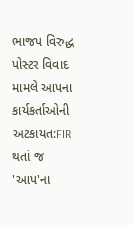ભાજપ વિરુદ્ધ પોસ્ટર વિવાદ મામલે આપના કાર્યકર્તાઓની અટકાયત:FIR થતાં જ 'આપ'ના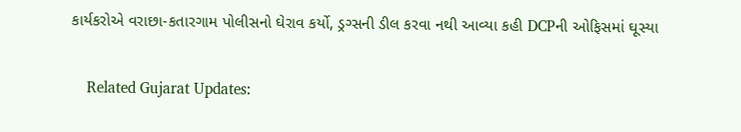કાર્યકરોએ વરાછા-કતારગામ પોલીસનો ઘેરાવ કર્યો, ડ્રગ્સની ડીલ કરવા નથી આવ્યા કહી DCPની ઓફિસમાં ઘૂસ્યા

    Related Gujarat Updates: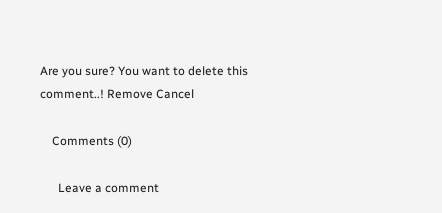Are you sure? You want to delete this comment..! Remove Cancel

    Comments (0)

      Leave a comment